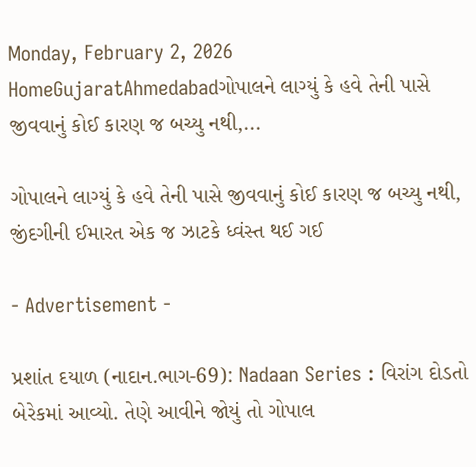Monday, February 2, 2026
HomeGujaratAhmedabadગોપાલને લાગ્યું કે હવે તેની પાસે જીવવાનું કોઈ કારણ જ બચ્યુ નથી,...

ગોપાલને લાગ્યું કે હવે તેની પાસે જીવવાનું કોઈ કારણ જ બચ્યુ નથી, જીંદગીની ઈમારત એક જ ઝાટકે ધ્વંસ્ત થઈ ગઈ

- Advertisement -

પ્રશાંત દયાળ (નાદાન.ભાગ-69): Nadaan Series : વિરાંગ દોડતો બેરેકમાં આવ્યો. તેણે આવીને જોયું તો ગોપાલ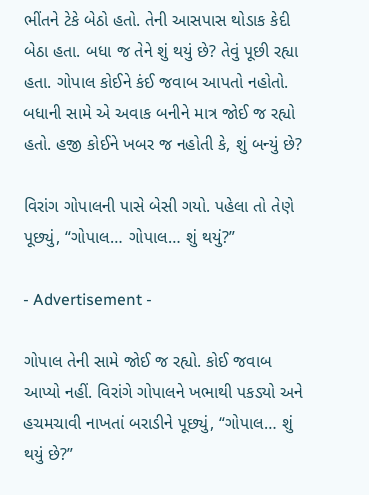ભીંતને ટેકે બેઠો હતો. તેની આસપાસ થોડાક કેદી બેઠા હતા. બધા જ તેને શું થયું છે? તેવું પૂછી રહ્યા હતા. ગોપાલ કોઈને કંઈ જવાબ આપતો નહોતો. બધાની સામે એ અવાક બનીને માત્ર જોઈ જ રહ્યો હતો. હજી કોઈને ખબર જ નહોતી કે, શું બન્યું છે?

વિરાંગ ગોપાલની પાસે બેસી ગયો. પહેલા તો તેણે પૂછ્યું, “ગોપાલ… ગોપાલ… શું થયું?”

- Advertisement -

ગોપાલ તેની સામે જોઈ જ રહ્યો. કોઈ જવાબ આપ્યો નહીં. વિરાંગે ગોપાલને ખભાથી પકડ્યો અને હચમચાવી નાખતાં બરાડીને પૂછ્યું, “ગોપાલ… શું થયું છે?”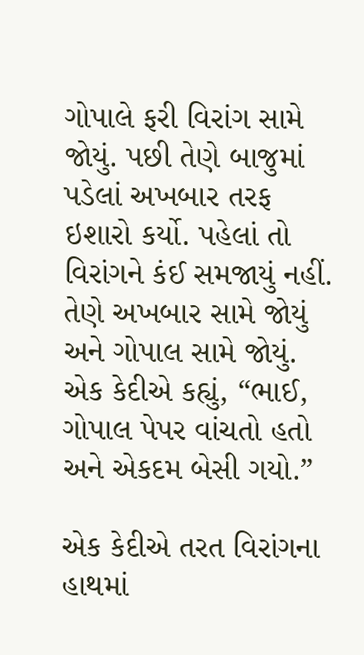ગોપાલે ફરી વિરાંગ સામે જોયું. પછી તેણે બાજુમાં પડેલાં અખબાર તરફ ઇશારો કર્યો. પહેલાં તો વિરાંગને કંઈ સમજાયું નહીં. તેણે અખબાર સામે જોયું અને ગોપાલ સામે જોયું. એક કેદીએ કહ્યું, “ભાઈ, ગોપાલ પેપર વાંચતો હતો અને એકદમ બેસી ગયો.”

એક કેદીએ તરત વિરાંગના હાથમાં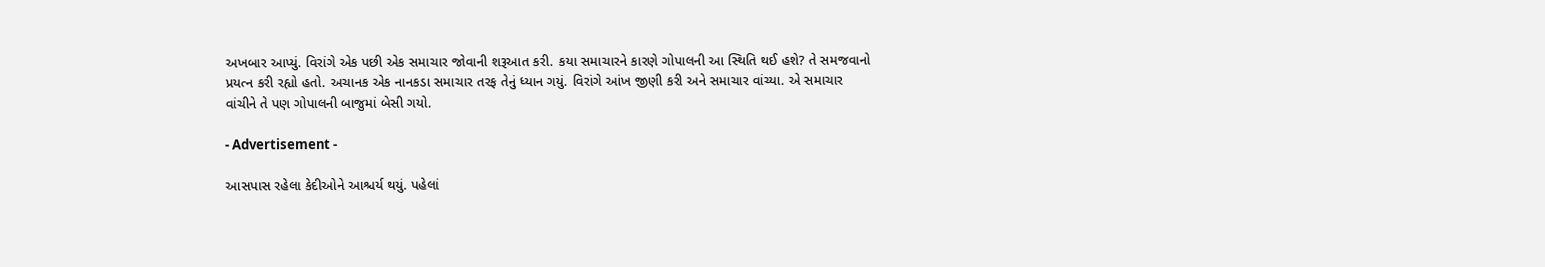અખબાર આપ્યું. વિરાંગે એક પછી એક સમાચાર જોવાની શરૂઆત કરી. કયા સમાચારને કારણે ગોપાલની આ સ્થિતિ થઈ હશે? તે સમજવાનો પ્રયત્ન કરી રહ્યો હતો. અચાનક એક નાનકડા સમાચાર તરફ તેનું ધ્યાન ગયું. વિરાંગે આંખ જીણી કરી અને સમાચાર વાંચ્યા. એ સમાચાર વાંચીને તે પણ ગોપાલની બાજુમાં બેસી ગયો.

- Advertisement -

આસપાસ રહેલા કેદીઓને આશ્ચર્ય થયું. પહેલાં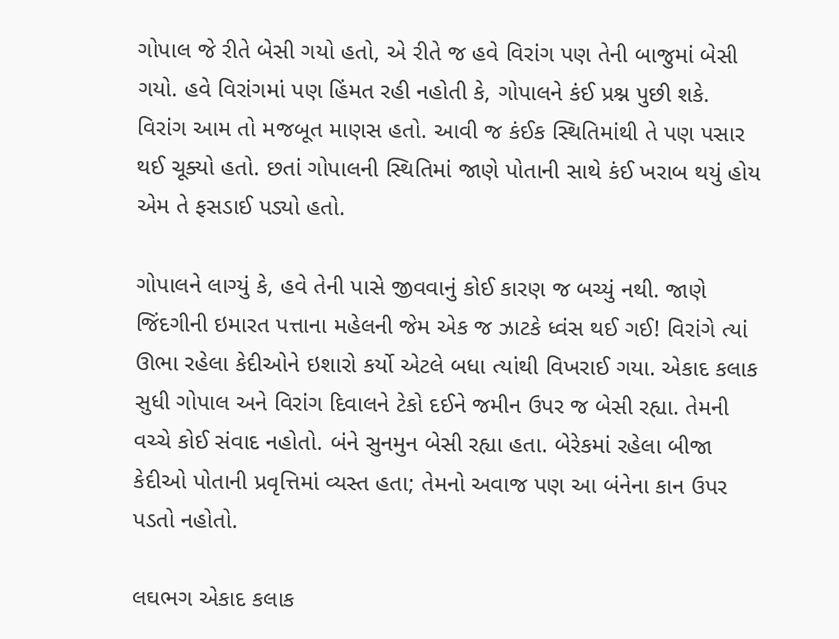ગોપાલ જે રીતે બેસી ગયો હતો, એ રીતે જ હવે વિરાંગ પણ તેની બાજુમાં બેસી ગયો. હવે વિરાંગમાં પણ હિંમત રહી નહોતી કે, ગોપાલને કંઈ પ્રશ્ન પુછી શકે. વિરાંગ આમ તો મજબૂત માણસ હતો. આવી જ કંઈક સ્થિતિમાંથી તે પણ પસાર થઈ ચૂક્યો હતો. છતાં ગોપાલની સ્થિતિમાં જાણે પોતાની સાથે કંઈ ખરાબ થયું હોય એમ તે ફસડાઈ પડ્યો હતો.

ગોપાલને લાગ્યું કે, હવે તેની પાસે જીવવાનું કોઈ કારણ જ બચ્યું નથી. જાણે જિંદગીની ઇમારત પત્તાના મહેલની જેમ એક જ ઝાટકે ધ્વંસ થઈ ગઈ! વિરાંગે ત્યાં ઊભા રહેલા કેદીઓને ઇશારો કર્યો એટલે બધા ત્યાંથી વિખરાઈ ગયા. એકાદ કલાક સુધી ગોપાલ અને વિરાંગ દિવાલને ટેકો દઈને જમીન ઉપર જ બેસી રહ્યા. તેમની વચ્ચે કોઈ સંવાદ નહોતો. બંને સુનમુન બેસી રહ્યા હતા. બેરેકમાં રહેલા બીજા કેદીઓ પોતાની પ્રવૃત્તિમાં વ્યસ્ત હતા; તેમનો અવાજ પણ આ બંનેના કાન ઉપર પડતો નહોતો.

લઘભગ એકાદ કલાક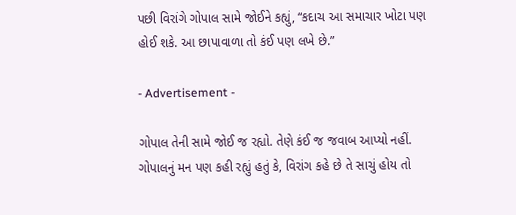પછી વિરાંગે ગોપાલ સામે જોઈને કહ્યું, “કદાચ આ સમાચાર ખોટા પણ હોઈ શકે. આ છાપાવાળા તો કંઈ પણ લખે છે.”

- Advertisement -

ગોપાલ તેની સામે જોઈ જ રહ્યો. તેણે કંઈ જ જવાબ આપ્યો નહીં. ગોપાલનું મન પણ કહી રહ્યું હતું કે, વિરાંગ કહે છે તે સાચું હોય તો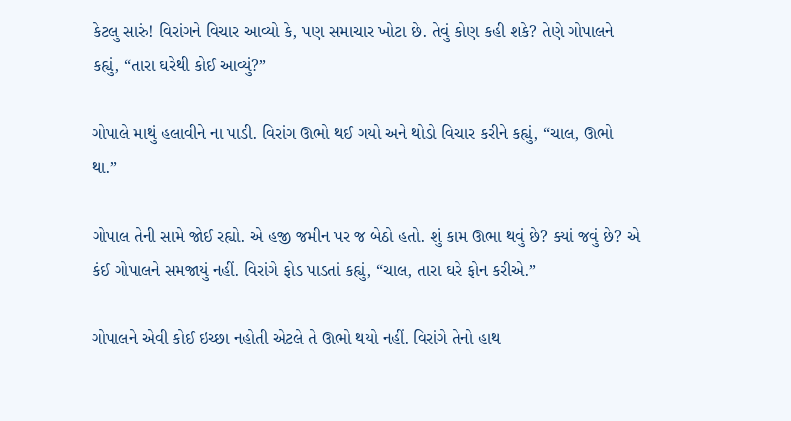કેટલુ સારું! વિરાંગને વિચાર આવ્યો કે, પણ સમાચાર ખોટા છે. તેવું કોણ કહી શકે? તેણે ગોપાલને કહ્યું, “તારા ઘરેથી કોઈ આવ્યું?”

ગોપાલે માથું હલાવીને ના પાડી. વિરાંગ ઊભો થઈ ગયો અને થોડો વિચાર કરીને કહ્યું, “ચાલ, ઊભો થા.”

ગોપાલ તેની સામે જોઈ રહ્યો. એ હજી જમીન પર જ બેઠો હતો. શું કામ ઊભા થવું છે? ક્યાં જવું છે? એ કંઈ ગોપાલને સમજાયું નહીં. વિરાંગે ફોડ પાડતાં કહ્યું, “ચાલ, તારા ઘરે ફોન કરીએ.”

ગોપાલને એવી કોઈ ઇચ્છા નહોતી એટલે તે ઊભો થયો નહીં. વિરાંગે તેનો હાથ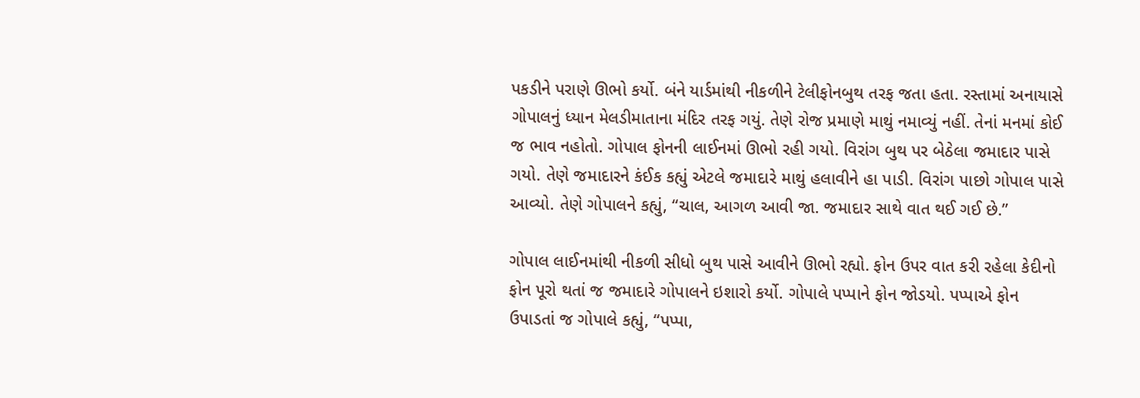પકડીને પરાણે ઊભો કર્યો. બંને યાર્ડમાંથી નીકળીને ટેલીફોનબુથ તરફ જતા હતા. રસ્તામાં અનાયાસે ગોપાલનું ધ્યાન મેલડીમાતાના મંદિર તરફ ગયું. તેણે રોજ પ્રમાણે માથું નમાવ્યું નહીં. તેનાં મનમાં કોઈ જ ભાવ નહોતો. ગોપાલ ફોનની લાઈનમાં ઊભો રહી ગયો. વિરાંગ બુથ પર બેઠેલા જમાદાર પાસે ગયો. તેણે જમાદારને કંઈક કહ્યું એટલે જમાદારે માથું હલાવીને હા પાડી. વિરાંગ પાછો ગોપાલ પાસે આવ્યો. તેણે ગોપાલને કહ્યું, “ચાલ, આગળ આવી જા. જમાદાર સાથે વાત થઈ ગઈ છે.”

ગોપાલ લાઈનમાંથી નીકળી સીધો બુથ પાસે આવીને ઊભો રહ્યો. ફોન ઉપર વાત કરી રહેલા કેદીનો ફોન પૂરો થતાં જ જમાદારે ગોપાલને ઇશારો કર્યો. ગોપાલે પપ્પાને ફોન જોડયો. પપ્પાએ ફોન ઉપાડતાં જ ગોપાલે કહ્યું, “પપ્પા,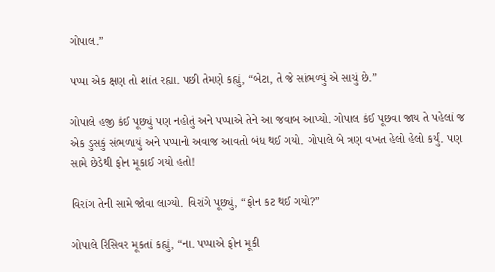ગોપાલ.”

પપ્પા એક ક્ષણ તો શાંત રહ્યા. પછી તેમણે કહ્યું, “બેટા, તે જે સાંભળ્યું એ સાચું છે.”

ગોપાલે હજી કંઈ પૂછ્યું પણ નહોતું અને પપ્પાએ તેને આ જવાબ આપ્યો. ગોપાલ કંઈ પૂછવા જાય તે પહેલાં જ એક ડુસકું સંભળાયું અને પપ્પાનો અવાજ આવતો બંધ થઈ ગયો. ગોપાલે બે ત્રણ વખત હેલો હેલો કર્યું. પણ સામે છેડેથી ફોન મૂકાઈ ગયો હતો!

વિરાંગ તેની સામે જોવા લાગ્યો. વિરાંગે પૂછ્યું, “ફોન કટ થઈ ગયો?”

ગોપાલે રિસિવર મૂકતાં કહ્યું, “ના. પપ્પાએ ફોન મૂકી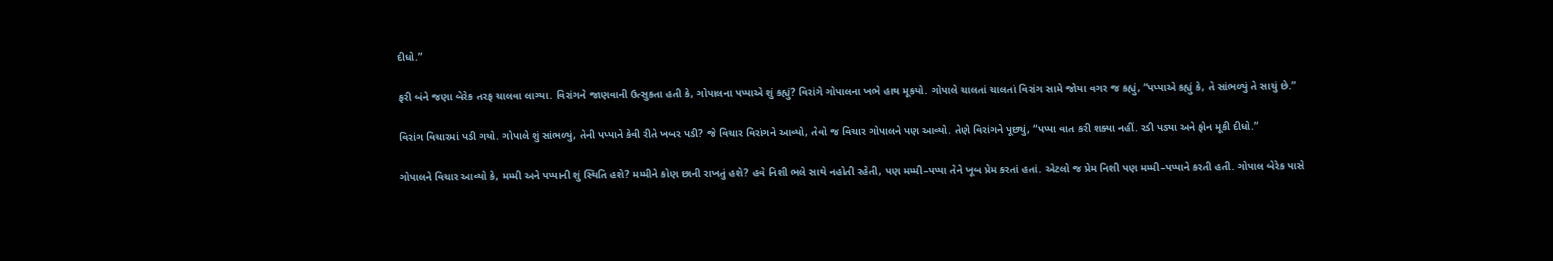દીધો.”

ફરી બંને જણા બેરેક તરફ ચાલવા લાગ્યા. વિરાંગને જાણવાની ઉત્સુકતા હતી કે, ગોપાલના પપ્પાએ શું કહ્યું? વિરાંગે ગોપાલના ખભે હાથ મૂકયો. ગોપાલે ચાલતાં ચાલતાં વિરાંગ સામે જોયા વગર જ કહ્યું, “પપ્પાએ કહ્યું કે, તે સાંભળ્યું તે સાચું છે.”

વિરાંગ વિચારમાં પડી ગયો. ગોપાલે શું સાંભળ્યું, તેની પપ્પાને કેવી રીતે ખબર પડી? જે વિચાર વિરાંગને આવ્યો, તેવો જ વિચાર ગોપાલને પણ આવ્યો. તેણે વિરાંગને પૂછ્યું, “પપ્પા વાત કરી શક્યા નહીં. રડી પડ્યા અને ફોન મૂકી દીધો.”

ગોપાલને વિચાર આવ્યો કે, મમ્મી અને પપ્પાની શું સ્થિતિ હશે? મમ્મીને કોણ છાની રાખતું હશે? હવે નિશી ભલે સાથે નહોતી રહેતી, પણ મમ્મી–પપ્પા તેને ખૂબ પ્રેમ કરતાં હતાં. એટલો જ પ્રેમ નિશી પણ મમ્મી–પપ્પાને કરતી હતી. ગોપાલ બેરેક પાસે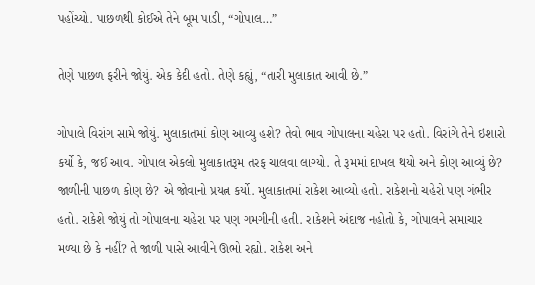પહોંચ્યો. પાછળથી કોઈએ તેને બૂમ પાડી, “ગોપાલ…”

તેણે પાછળ ફરીને જોયું. એક કેદી હતો. તેણે કહ્યું, “તારી મુલાકાત આવી છે.”

ગોપાલે વિરાંગ સામે જોયું. મુલાકાતમાં કોણ આવ્યુ હશે? તેવો ભાવ ગોપાલના ચહેરા પર હતો. વિરાંગે તેને ઇશારો કર્યો કે, જઈ આવ. ગોપાલ એકલો મુલાકાતરૂમ તરફ ચાલવા લાગ્યો. તે રૂમમાં દાખલ થયો અને કોણ આવ્યું છે? જાળીની પાછળ કોણ છે? એ જોવાનો પ્રયત્ન કર્યો. મુલાકાતમાં રાકેશ આવ્યો હતો. રાકેશનો ચહેરો પણ ગંભીર હતો. રાકેશે જોયું તો ગોપાલના ચહેરા પર પણ ગમગીની હતી. રાકેશને અંદાજ નહોતો કે, ગોપાલને સમાચાર મળ્યા છે કે નહીં? તે જાળી પાસે આવીને ઊભો રહ્યો. રાકેશ અને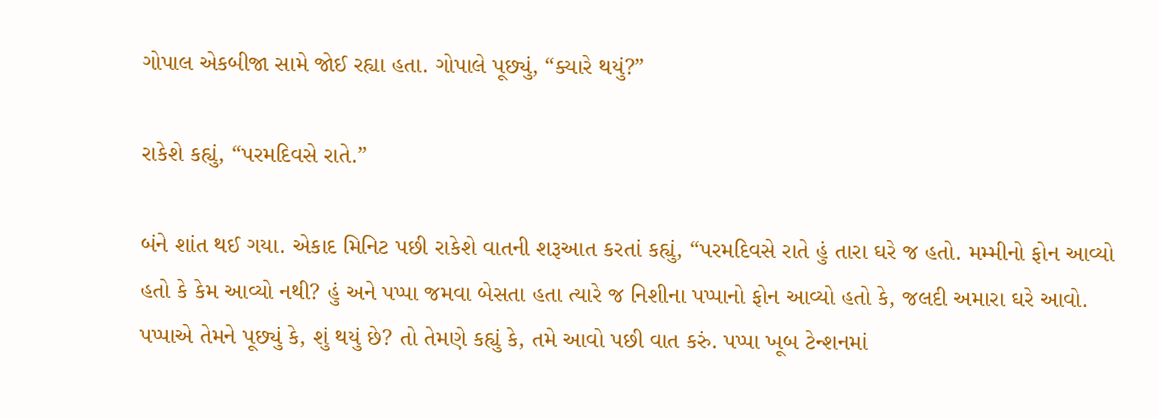ગોપાલ એકબીજા સામે જોઈ રહ્યા હતા. ગોપાલે પૂછ્યું, “ક્યારે થયું?”

રાકેશે કહ્યું, “પરમદિવસે રાતે.”

બંને શાંત થઈ ગયા. એકાદ મિનિટ પછી રાકેશે વાતની શરૂઆત કરતાં કહ્યું, “પરમદિવસે રાતે હું તારા ઘરે જ હતો. મમ્મીનો ફોન આવ્યો હતો કે કેમ આવ્યો નથી? હું અને પપ્પા જમવા બેસતા હતા ત્યારે જ નિશીના પપ્પાનો ફોન આવ્યો હતો કે, જલદી અમારા ઘરે આવો. પપ્પાએ તેમને પૂછ્યું કે, શું થયું છે? તો તેમણે કહ્યું કે, તમે આવો પછી વાત કરું. પપ્પા ખૂબ ટેન્શનમાં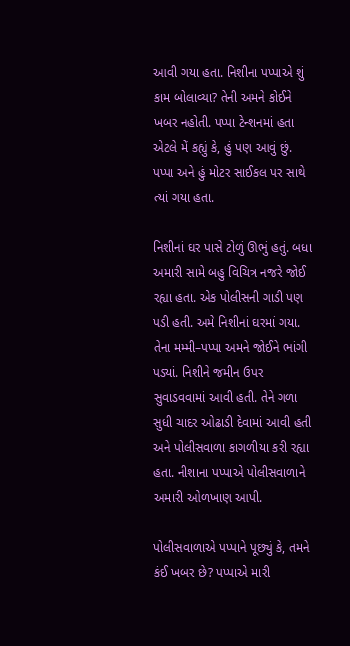આવી ગયા હતા. નિશીના પપ્પાએ શું કામ બોલાવ્યા? તેની અમને કોઈને ખબર નહોતી. પપ્પા ટેન્શનમાં હતા એટલે મેં કહ્યું કે, હું પણ આવું છું. પપ્પા અને હું મોટર સાઈકલ પર સાથે ત્યાં ગયા હતા.

નિશીનાં ઘર પાસે ટોળું ઊભું હતું. બધા અમારી સામે બહુ વિચિત્ર નજરે જોઈ રહ્યા હતા. એક પોલીસની ગાડી પણ પડી હતી. અમે નિશીનાં ઘરમાં ગયા. તેના મમ્મી–પપ્પા અમને જોઈને ભાંગી પડ્યાં. નિશીને જમીન ઉપર સુવાડવવામાં આવી હતી. તેને ગળા સુધી ચાદર ઓઢાડી દેવામાં આવી હતી અને પોલીસવાળા કાગળીયા કરી રહ્યા હતા. નીશાના પપ્પાએ પોલીસવાળાને અમારી ઓળખાણ આપી.

પોલીસવાળાએ પપ્પાને પૂછ્યું કે, તમને કંઈ ખબર છે? પપ્પાએ મારી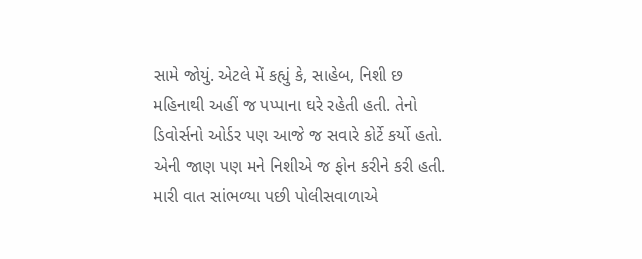સામે જોયું. એટલે મેં કહ્યું કે, સાહેબ, નિશી છ મહિનાથી અહીં જ પપ્પાના ઘરે રહેતી હતી. તેનો ડિવોર્સનો ઓર્ડર પણ આજે જ સવારે કોર્ટે કર્યો હતો. એની જાણ પણ મને નિશીએ જ ફોન કરીને કરી હતી. મારી વાત સાંભળ્યા પછી પોલીસવાળાએ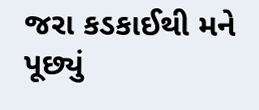જરા કડકાઈથી મને પૂછ્યું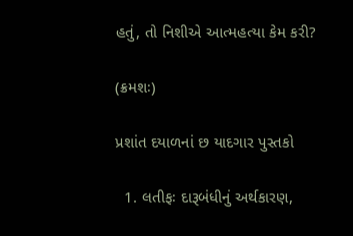હતું, તો નિશીએ આત્મહત્યા કેમ કરી?

(ક્રમશઃ)

પ્રશાંત દયાળનાં છ યાદગાર પુસ્તકો

  1. લતીફઃ દારૂબંધીનું અર્થકારણ,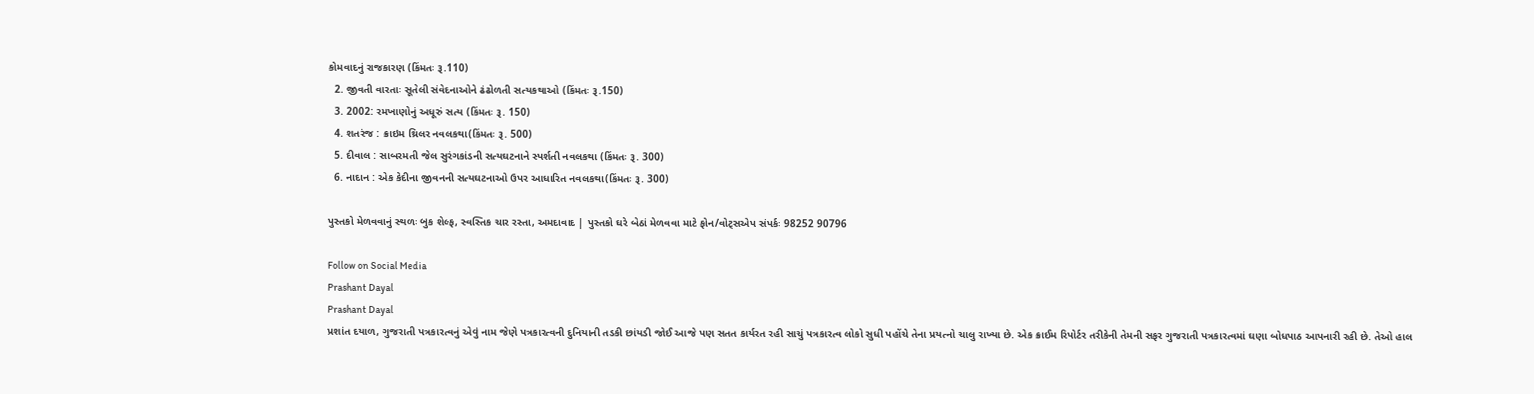કોમવાદનું રાજકારણ (કિંમતઃ રૂ.110)
  2. જીવતી વારતાઃ સૂતેલી સંવેદનાઓને ઢંઢોળતી સત્યકથાઓ (કિંમતઃ રૂ.150)
  3. 2002: રમખાણોનું અધૂરું સત્ય (કિંમતઃ રૂ. 150)
  4. શતરંજ : ક્રાઇમ થ્રિલર નવલકથા(કિંમતઃ રૂ. 500)
  5. દીવાલ : સાબરમતી જેલ સુરંગકાંડની સત્યઘટનાને સ્પર્શતી નવલકથા (કિંમતઃ રૂ. 300)
  6. નાદાન : એક કેદીના જીવનની સત્યઘટનાઓ ઉપર આધારિત નવલકથા(કિંમતઃ રૂ. 300)

પુસ્તકો મેળવવાનું સ્થળઃ બુક શેલ્ફ, સ્વસ્તિક ચાર રસ્તા, અમદાવાદ | પુસ્તકો ઘરે બેઠાં મેળવવા માટે ફોન/વોટ્સએપ સંપર્કઃ 98252 90796

Follow on Social Media
Prashant Dayal
Prashant Dayal
પ્રશાંત દયાળ, ગુજરાતી પત્રકારત્વનું એવું નામ જેણે પત્રકારત્વની દુનિયાની તડકી છાંયડી જોઈ આજે પણ સતત કાર્યરત રહી સાચું પત્રકારત્વ લોકો સુધી પહોંચે તેના પ્રયત્નો ચાલુ રાખ્યા છે. એક ક્રાઈમ રિપોર્ટર તરીકેની તેમની સફર ગુજરાતી પત્રકારત્વમાં ઘણા બોધપાઠ આપનારી રહી છે. તેઓ હાલ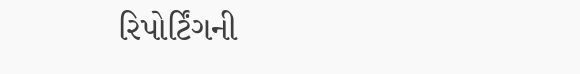રિપોર્ટિંગની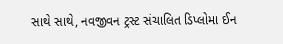સાથે સાથે, નવજીવન ટ્રસ્ટ સંચાલિત ડિપ્લોમા ઈન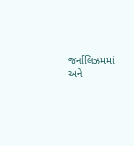જર્નાલિઝમમાં અને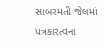સાબરમતી જેલમાં પત્રકારત્વના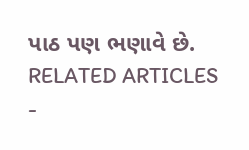પાઠ પણ ભણાવે છે.
RELATED ARTICLES
-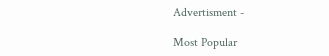Advertisment -

Most Popular